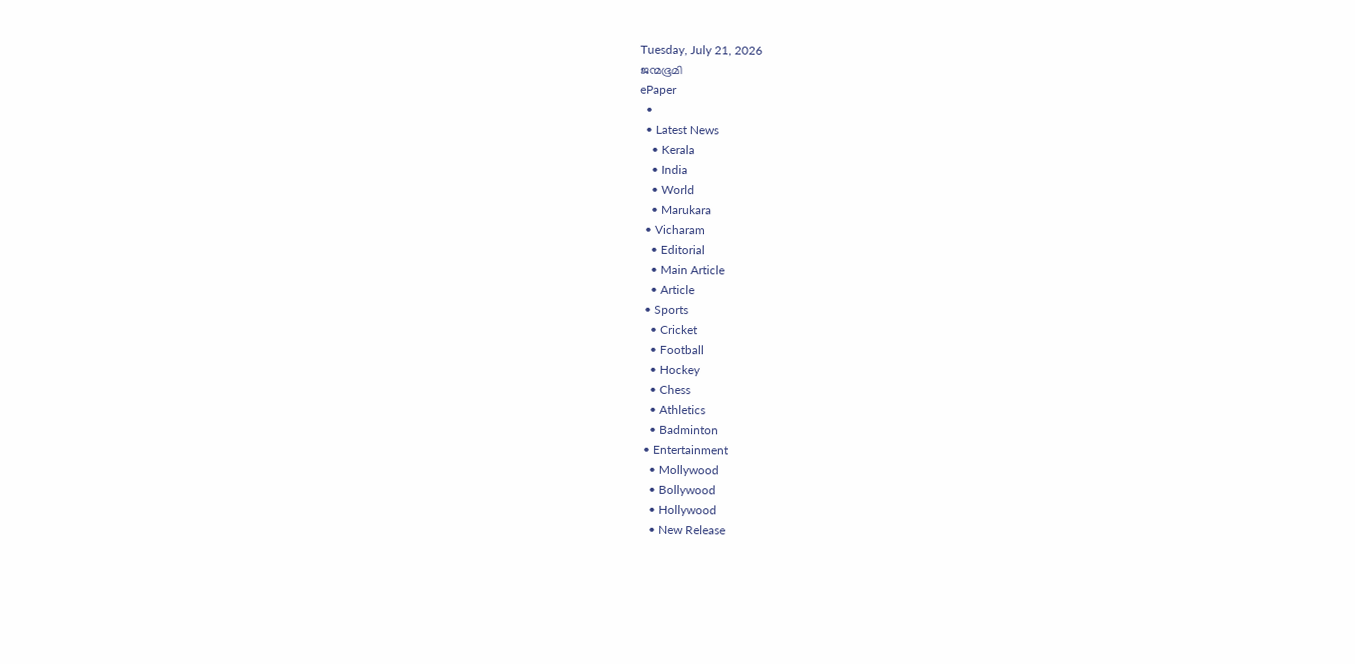Tuesday, July 21, 2026
ജന്മഭൂമി
ePaper
  •
  • Latest News
    • Kerala
    • India
    • World
    • Marukara
  • Vicharam
    • Editorial
    • Main Article
    • Article
  • Sports
    • Cricket
    • Football
    • Hockey
    • Chess
    • Athletics
    • Badminton
  • Entertainment
    • Mollywood
    • Bollywood
    • Hollywood
    • New Release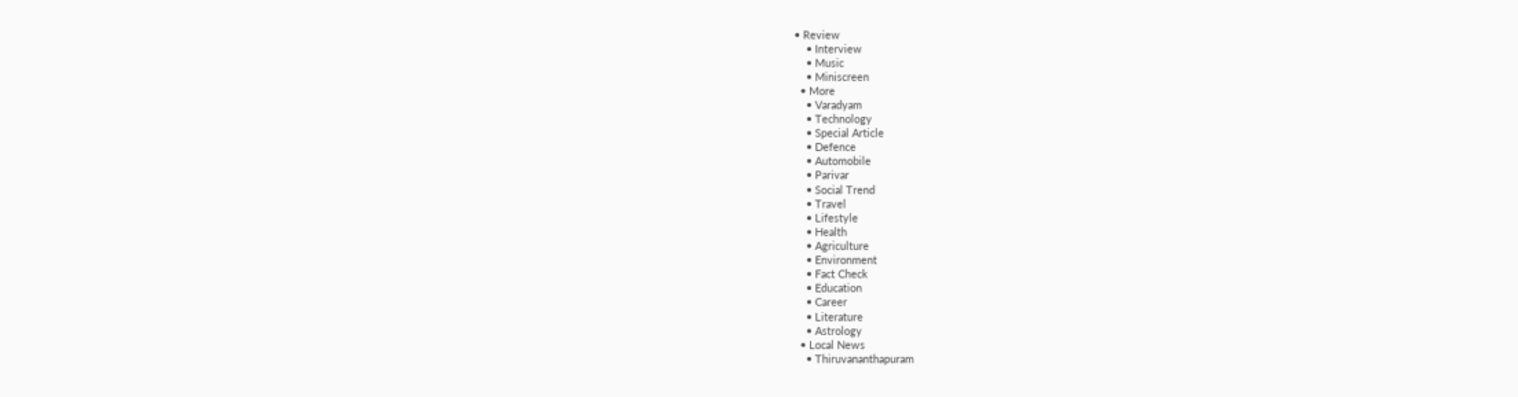• Review
    • Interview
    • Music
    • Miniscreen
  • More
    • Varadyam
    • Technology
    • Special Article
    • Defence
    • Automobile
    • Parivar
    • Social Trend
    • Travel
    • Lifestyle
    • Health
    • Agriculture
    • Environment
    • Fact Check
    • Education
    • Career
    • Literature
    • Astrology
  • Local News
    • Thiruvananthapuram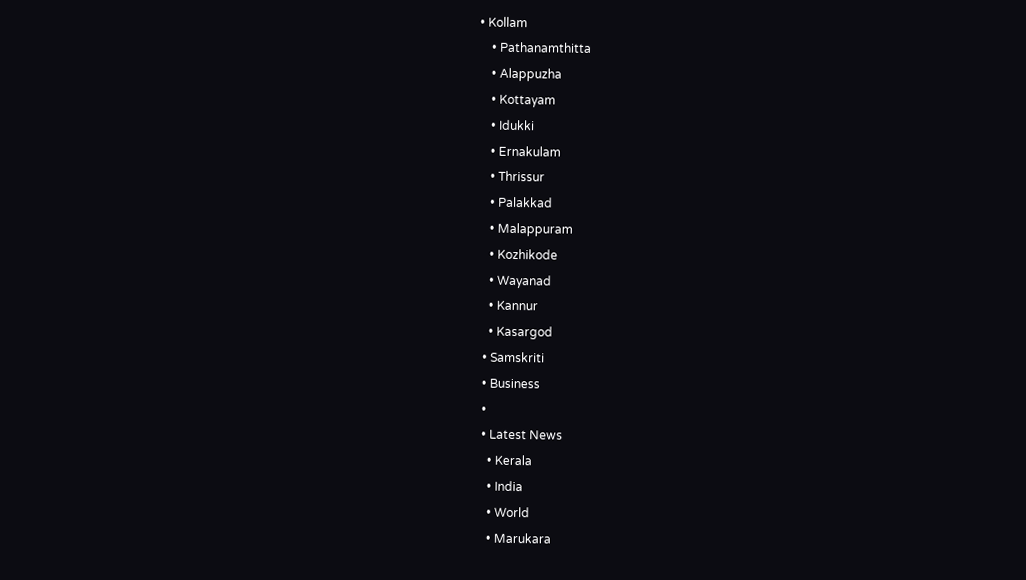• Kollam
    • Pathanamthitta
    • Alappuzha
    • Kottayam
    • Idukki
    • Ernakulam
    • Thrissur
    • Palakkad
    • Malappuram
    • Kozhikode
    • Wayanad
    • Kannur
    • Kasargod
  • Samskriti
  • Business
  •
  • Latest News
    • Kerala
    • India
    • World
    • Marukara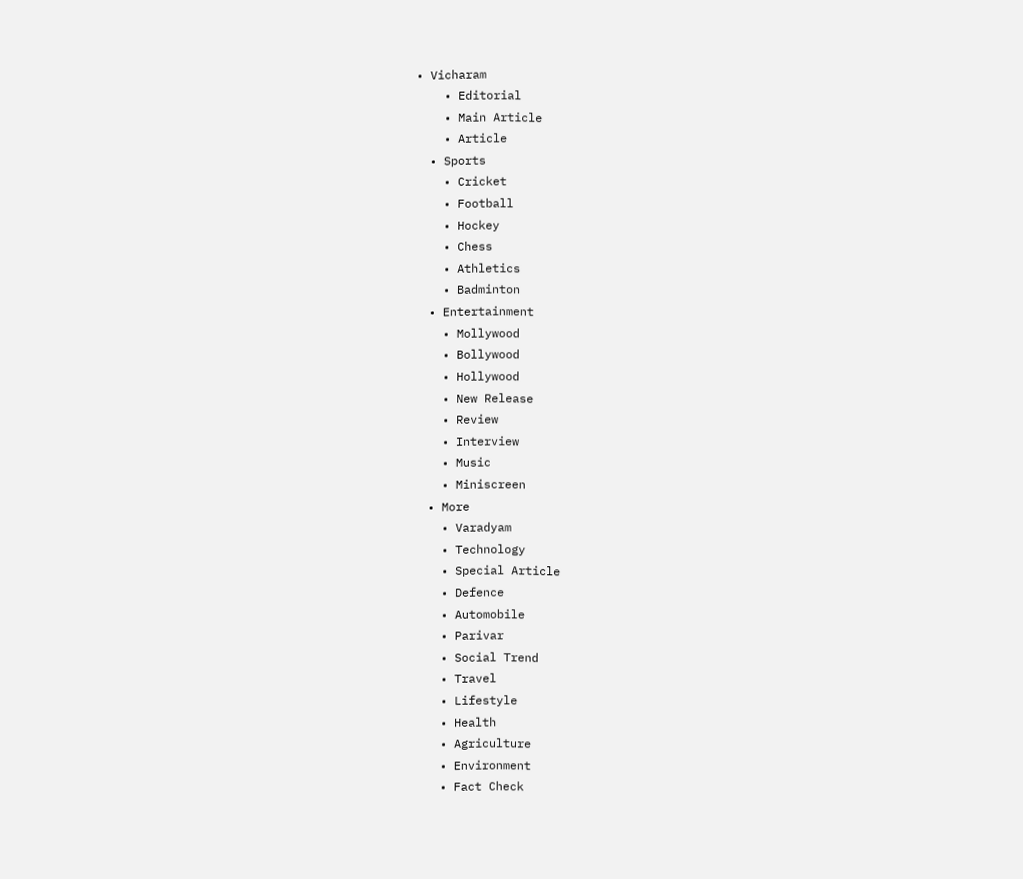• Vicharam
    • Editorial
    • Main Article
    • Article
  • Sports
    • Cricket
    • Football
    • Hockey
    • Chess
    • Athletics
    • Badminton
  • Entertainment
    • Mollywood
    • Bollywood
    • Hollywood
    • New Release
    • Review
    • Interview
    • Music
    • Miniscreen
  • More
    • Varadyam
    • Technology
    • Special Article
    • Defence
    • Automobile
    • Parivar
    • Social Trend
    • Travel
    • Lifestyle
    • Health
    • Agriculture
    • Environment
    • Fact Check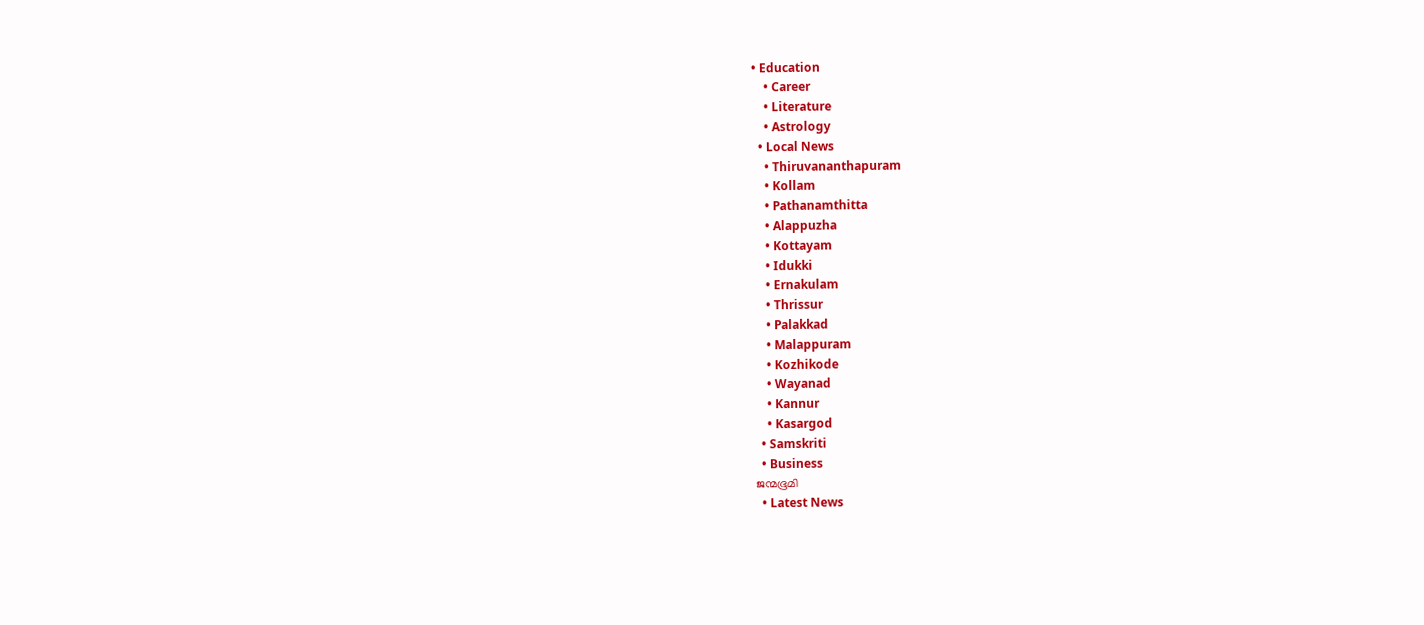• Education
    • Career
    • Literature
    • Astrology
  • Local News
    • Thiruvananthapuram
    • Kollam
    • Pathanamthitta
    • Alappuzha
    • Kottayam
    • Idukki
    • Ernakulam
    • Thrissur
    • Palakkad
    • Malappuram
    • Kozhikode
    • Wayanad
    • Kannur
    • Kasargod
  • Samskriti
  • Business
ജന്മഭൂമി
  • Latest News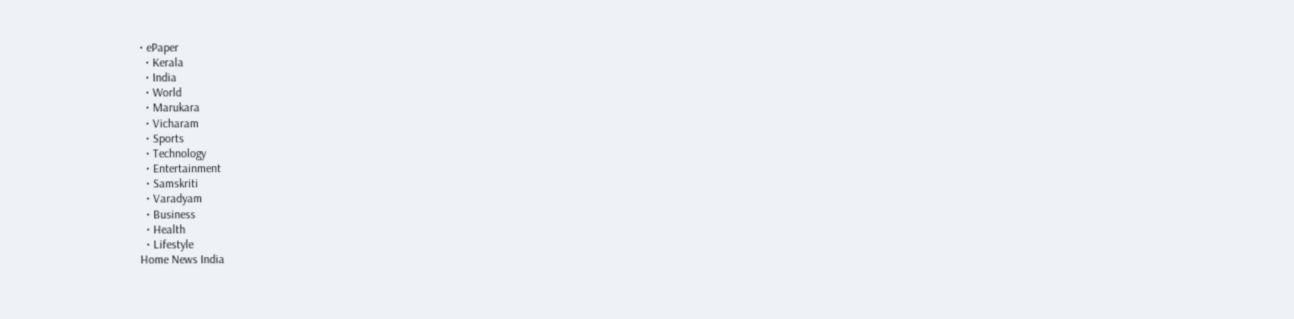• ePaper
  • Kerala
  • India
  • World
  • Marukara
  • Vicharam
  • Sports
  • Technology
  • Entertainment
  • Samskriti
  • Varadyam
  • Business
  • Health
  • Lifestyle
Home News India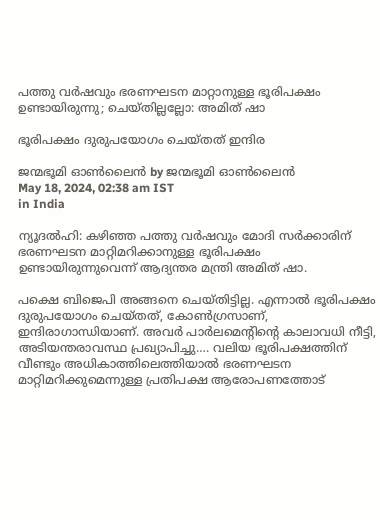പത്തു വര്‍ഷവും ഭരണഘടന മാറ്റാനുള്ള ഭൂരിപക്ഷം ഉണ്ടായിരുന്നു; ചെയ്തില്ലല്ലോ: അമിത് ഷാ

ഭൂരിപക്ഷം ദുരുപയോഗം ചെയ്തത് ഇന്ദിര

ജന്മഭൂമി ഓണ്‍ലൈന്‍ by ജന്മഭൂമി ഓണ്‍ലൈന്‍
May 18, 2024, 02:38 am IST
in India

ന്യൂദല്‍ഹി: കഴിഞ്ഞ പത്തു വര്‍ഷവും മോദി സര്‍ക്കാരിന് ഭരണഘടന മാറ്റിമറിക്കാനുള്ള ഭൂരിപക്ഷം ഉണ്ടായിരുന്നുവെന്ന് ആദ്യന്തര മന്ത്രി അമിത് ഷാ.

പക്ഷെ ബിജെപി അങ്ങനെ ചെയ്തിട്ടില്ല. എന്നാല്‍ ഭൂരിപക്ഷം ദുരുപയോഗം ചെയ്തത്, കോണ്‍ഗ്രസാണ്, ഇന്ദിരാഗാന്ധിയാണ്. അവര്‍ പാര്‍ലമെന്റിന്റെ കാലാവധി നീട്ടി, അടിയന്തരാവസ്ഥ പ്രഖ്യാപിച്ചു…. വലിയ ഭൂരിപക്ഷത്തിന് വീണ്ടും അധികാത്തിലെത്തിയാല്‍ ഭരണഘടന മാറ്റിമറിക്കുമെന്നുള്ള പ്രതിപക്ഷ ആരോപണത്തോട്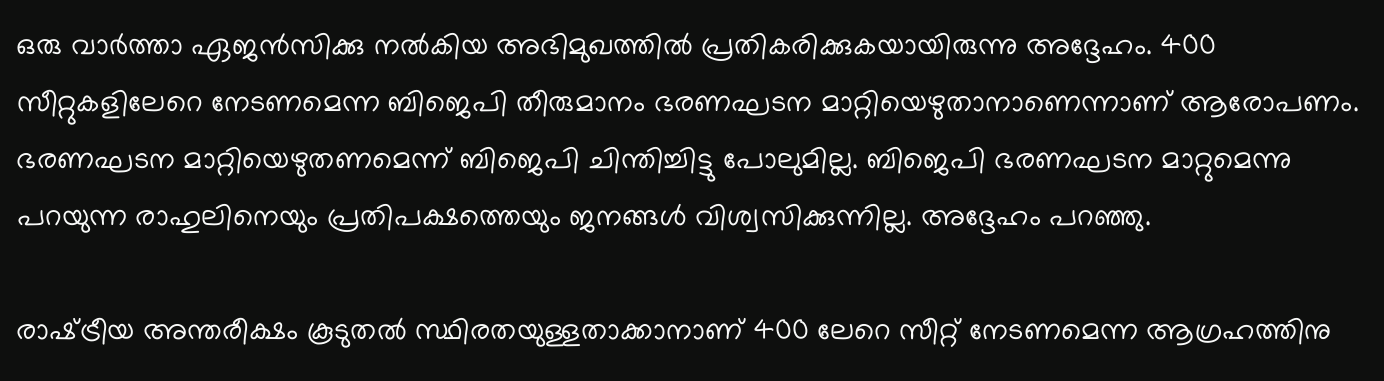ഒരു വാര്‍ത്താ ഏജന്‍സിക്കു നല്‍കിയ അഭിമുഖത്തില്‍ പ്രതികരിക്കുകയായിരുന്നു അദ്ദേഹം. 400 സീറ്റുകളിലേറെ നേടണമെന്ന ബിജെപി തീരുമാനം ഭരണഘടന മാറ്റിയെഴുതാനാണെന്നാണ് ആരോപണം. ഭരണഘടന മാറ്റിയെഴുതണമെന്ന് ബിജെപി ചിന്തിച്ചിട്ടു പോലുമില്ല. ബിജെപി ഭരണഘടന മാറ്റുമെന്നു പറയുന്ന രാഹുലിനെയും പ്രതിപക്ഷത്തെയും ജനങ്ങള്‍ വിശ്വസിക്കുന്നില്ല. അദ്ദേഹം പറഞ്ഞു.

രാഷ്‌ട്രീയ അന്തരീക്ഷം കൂടുതല്‍ സ്ഥിരതയുള്ളതാക്കാനാണ് 400 ലേറെ സീറ്റ് നേടണമെന്ന ആഗ്രഹത്തിനു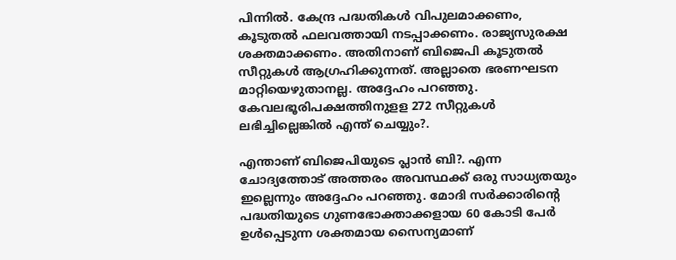പിന്നില്‍. കേന്ദ്ര പദ്ധതികള്‍ വിപുലമാക്കണം, കൂടുതല്‍ ഫലവത്തായി നടപ്പാക്കണം. രാജ്യസുരക്ഷ ശക്തമാക്കണം. അതിനാണ് ബിജെപി കൂടുതല്‍ സീറ്റുകള്‍ ആഗ്രഹിക്കുന്നത്. അല്ലാതെ ഭരണഘടന മാറ്റിയെഴുതാനല്ല. അദ്ദേഹം പറഞ്ഞു. കേവലഭൂരിപക്ഷത്തിനുളള 272 സീറ്റുകള്‍ ലഭിച്ചില്ലെങ്കില്‍ എന്ത് ചെയ്യും?.

എന്താണ് ബിജെപിയുടെ പ്ലാന്‍ ബി?. എന്ന ചോദ്യത്തോട് അത്തരം അവസ്ഥക്ക് ഒരു സാധ്യതയും ഇല്ലെന്നും അദ്ദേഹം പറഞ്ഞു. മോദി സര്‍ക്കാരിന്റെ പദ്ധതിയുടെ ഗുണഭോക്താക്കളായ 60 കോടി പേര്‍ ഉള്‍പ്പെടുന്ന ശക്തമായ സൈന്യമാണ്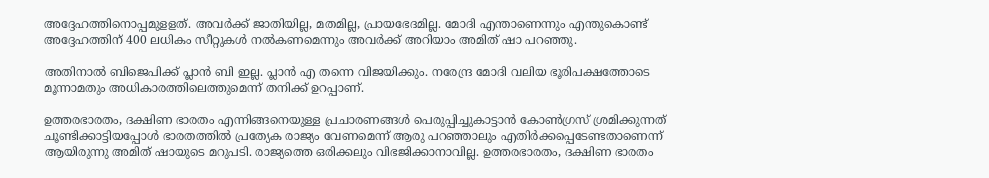അദ്ദേഹത്തിനൊപ്പമുളളത്. അവര്‍ക്ക് ജാതിയില്ല, മതമില്ല, പ്രായഭേദമില്ല. മോദി എന്താണെന്നും എന്തുകൊണ്ട് അദ്ദേഹത്തിന് 400 ലധികം സീറ്റുകള്‍ നല്‍കണമെന്നും അവര്‍ക്ക് അറിയാം അമിത് ഷാ പറഞ്ഞു.

അതിനാല്‍ ബിജെപിക്ക് പ്ലാന്‍ ബി ഇല്ല. പ്ലാന്‍ എ തന്നെ വിജയിക്കും. നരേന്ദ്ര മോദി വലിയ ഭൂരിപക്ഷത്തോടെ മൂന്നാമതും അധികാരത്തിലെത്തുമെന്ന് തനിക്ക് ഉറപ്പാണ്.

ഉത്തരഭാരതം, ദക്ഷിണ ഭാരതം എന്നിങ്ങനെയുള്ള പ്രചാരണങ്ങള്‍ പെരുപ്പിച്ചുകാട്ടാന്‍ കോണ്‍ഗ്രസ് ശ്രമിക്കുന്നത് ചൂണ്ടിക്കാട്ടിയപ്പോള്‍ ഭാരതത്തില്‍ പ്രത്യേക രാജ്യം വേണമെന്ന് ആരു പറഞ്ഞാലും എതിര്‍ക്കപ്പെടേണ്ടതാണെന്ന് ആയിരുന്നു അമിത് ഷായുടെ മറുപടി. രാജ്യത്തെ ഒരിക്കലും വിഭജിക്കാനാവില്ല. ഉത്തരഭാരതം, ദക്ഷിണ ഭാരതം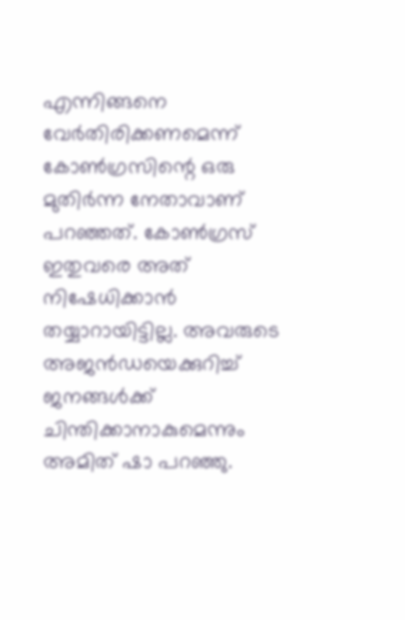എന്നിങ്ങനെ വേര്‍തിരിക്കണമെന്ന് കോണ്‍ഗ്രസിന്റെ ഒരു മുതിര്‍ന്ന നേതാവാണ് പറഞ്ഞത്. കോണ്‍ഗ്രസ് ഇതുവരെ അത് നിഷേധിക്കാന്‍ തയ്യാറായിട്ടില്ല. അവരുടെ അജന്‍ഡയെക്കുറിച്ച് ജനങ്ങള്‍ക്ക് ചിന്തിക്കാനാകുമെന്നും അമിത് ഷാ പറഞ്ഞു.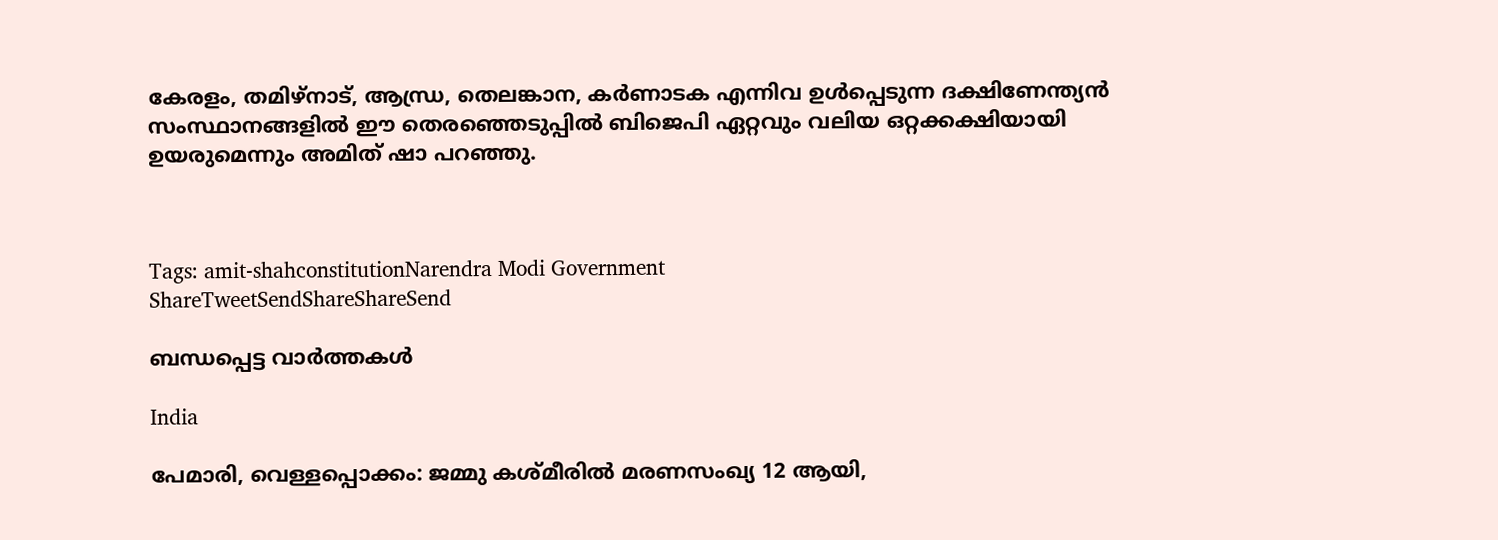കേരളം, തമിഴ്‌നാട്, ആന്ധ്ര, തെലങ്കാന, കര്‍ണാടക എന്നിവ ഉള്‍പ്പെടുന്ന ദക്ഷിണേന്ത്യന്‍ സംസ്ഥാനങ്ങളില്‍ ഈ തെരഞ്ഞെടുപ്പില്‍ ബിജെപി ഏറ്റവും വലിയ ഒറ്റക്കക്ഷിയായി ഉയരുമെന്നും അമിത് ഷാ പറഞ്ഞു.



Tags: amit-shahconstitutionNarendra Modi Government
ShareTweetSendShareShareSend

ബന്ധപ്പെട്ട വാര്‍ത്തകള്‍

India

പേമാരി, വെള്ളപ്പൊക്കം: ജമ്മു കശ്മീരില്‍ മരണസംഖ്യ 12 ആയി,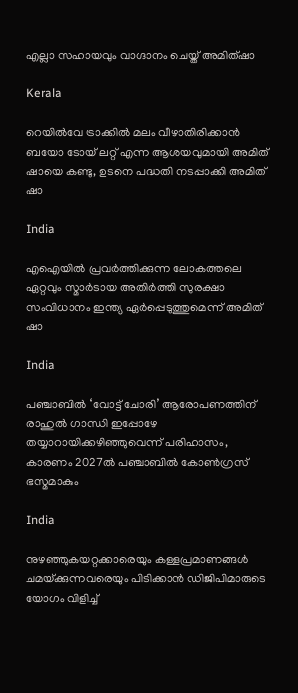എല്ലാ സഹായവും വാഗ്ദാനം ചെയ്ത് അമിത്ഷാ

Kerala

റെയില്‍വേ ട്രാക്കില്‍ മലം വീഴാതിരിക്കാന്‍ ബയോ ടോയ് ലറ്റ് എന്ന ആശയവുമായി അമിത് ഷായെ കണ്ടു, ഉടനെ പദ്ധതി നടപ്പാക്കി അമിത് ഷാ

India

എഐയില്‍ പ്രവര്‍ത്തിക്കുന്ന ലോകത്തലെ ഏറ്റവും സ്മാര്‍ടായ അതിര്‍ത്തി സുരക്ഷാ സംവിധാനം ഇന്ത്യ ഏര്‍പ്പെടുത്തുമെന്ന് അമിത് ഷാ

India

പഞ്ചാബില്‍ ‘വോട്ട് ചോരി’ ആരോപണത്തിന് രാഹുല്‍ ഗാന്ധി ഇപ്പോഴേ തയ്യാറായിക്കഴിഞ്ഞുവെന്ന് പരിഹാസം, കാരണം 2027ല്‍ പഞ്ചാബില്‍ കോണ്‍ഗ്രസ് ഭസ്മമാകും

India

നുഴഞ്ഞുകയറ്റക്കാരെയും കള്ളപ്രമാണങ്ങള്‍ ചമയ്‌ക്കുന്നവരെയും പിടിക്കാന്‍ ഡിജിപിമാരുടെ യോഗം വിളിച്ച്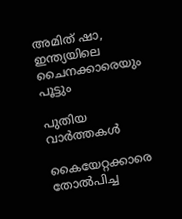അമിത് ഷാ, ഇന്ത്യയിലെ ചൈനക്കാരെയും പൂട്ടും

പുതിയ വാര്‍ത്തകള്‍

കൈയേറ്റക്കാരെ തോല്‍പിച്ച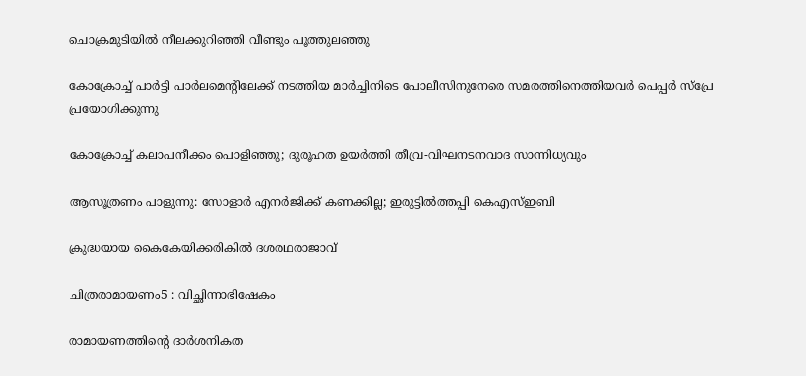ചൊക്രമുടിയില്‍ നീലക്കുറിഞ്ഞി വീണ്ടും പൂത്തുലഞ്ഞു

കോക്രോച്ച് പാര്‍ട്ടി പാര്‍ലമെന്റിലേക്ക് നടത്തിയ മാര്‍ച്ചിനിടെ പോലീസിനുനേരെ സമരത്തിനെത്തിയവര്‍ പെപ്പര്‍ സ്പ്രേ പ്രയോഗിക്കുന്നു

കോക്രോച്ച് കലാപനീക്കം പൊളിഞ്ഞു; ദുരൂഹത ഉയര്‍ത്തി തീവ്ര-വിഘനടനവാദ സാന്നിധ്യവും

ആസൂത്രണം പാളുന്നു: സോളാര്‍ എനര്‍ജിക്ക് കണക്കില്ല; ഇരുട്ടില്‍ത്തപ്പി കെഎസ്ഇബി

ക്രുദ്ധയായ കൈകേയിക്കരികില്‍ ദശരഥരാജാവ്‌

ചിത്രരാമായണം5 : വിച്ഛിന്നാഭിഷേകം

രാമായണത്തിന്റെ ദാര്‍ശനികത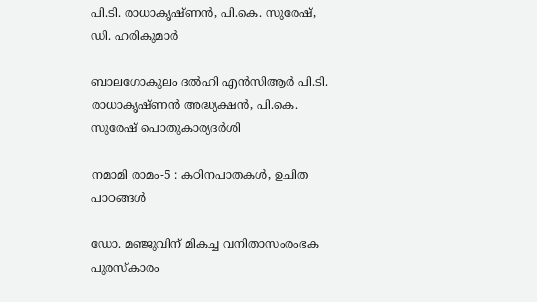പി.ടി. രാധാകൃഷ്ണന്‍, പി.കെ. സുരേഷ്, ഡി. ഹരികുമാര്‍

ബാലഗോകുലം ദല്‍ഹി എന്‍സിആര്‍ പി.ടി. രാധാകൃഷ്ണന്‍ അദ്ധ്യക്ഷന്‍, പി.കെ. സുരേഷ് പൊതുകാര്യദര്‍ശി

നമാമി രാമം-5 : കഠിനപാതകള്‍, ഉചിത പാഠങ്ങള്‍

ഡോ. മഞ്ജുവിന് മികച്ച വനിതാസംരംഭക പുരസ്‌കാരം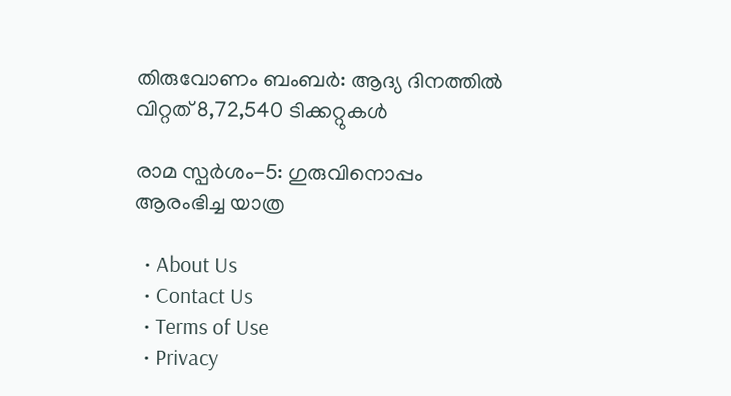തിരുവോണം ബംബര്‍: ആദ്യ ദിനത്തില്‍ വിറ്റത് 8,72,540 ടിക്കറ്റുകള്‍

രാമ സ്പര്‍ശം-5: ഗുരുവിനൊപ്പം ആരംഭിച്ച യാത്ര

  • About Us
  • Contact Us
  • Terms of Use
  • Privacy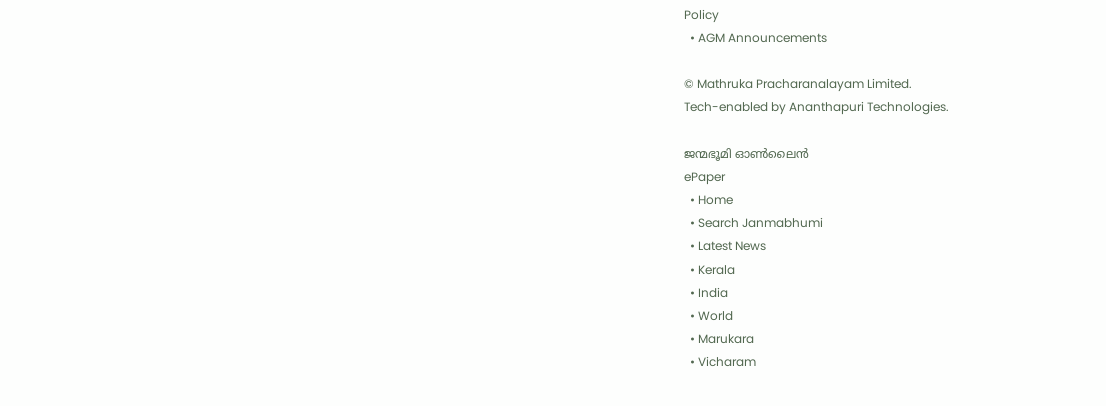Policy
  • AGM Announcements

© Mathruka Pracharanalayam Limited.
Tech-enabled by Ananthapuri Technologies.

ജന്മഭൂമി ഓണ്‍ലൈന്‍
ePaper
  • Home
  • Search Janmabhumi
  • Latest News
  • Kerala
  • India
  • World
  • Marukara
  • Vicharam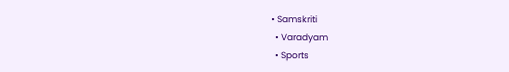• Samskriti
  • Varadyam
  • Sports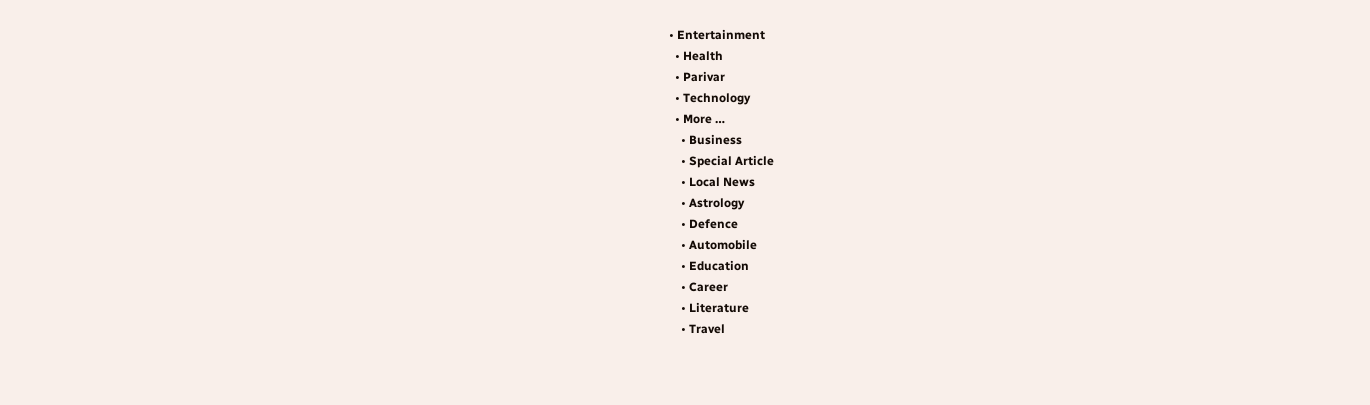• Entertainment
  • Health
  • Parivar
  • Technology
  • More …
    • Business
    • Special Article
    • Local News
    • Astrology
    • Defence
    • Automobile
    • Education
    • Career
    • Literature
    • Travel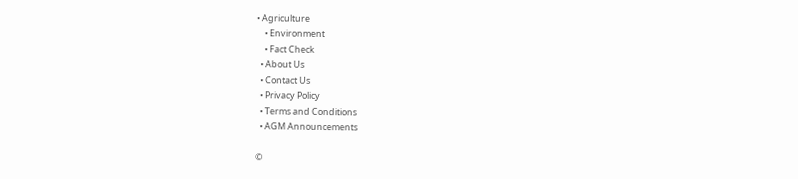• Agriculture
    • Environment
    • Fact Check
  • About Us
  • Contact Us
  • Privacy Policy
  • Terms and Conditions
  • AGM Announcements

©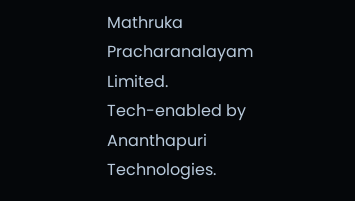Mathruka Pracharanalayam Limited.
Tech-enabled by Ananthapuri Technologies.